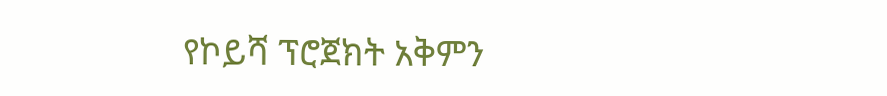የኮይሻ ፕሮጀክት አቅምን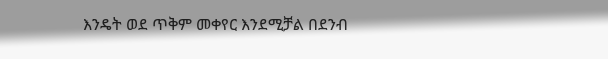እንዴት ወደ ጥቅም መቀየር እንደሚቻል በደንብ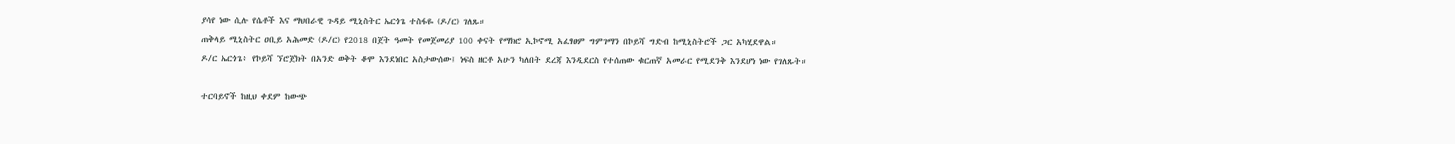ያሳየ ነው ሲሉ የሴቶች እና ማህበራዊ ጉዳይ ሚኒስትር ኤርጎጌ ተስፋዬ (ዶ/ር) ገለጹ።
ጠቅላይ ሚኒስትር ዐቢይ አሕመድ (ዶ/ር) የ2018 በጀት ዓመት የመጀመሪያ 100 ቀናት የማክሮ ኢኮኖሚ አፈፃፀም ግምገማን በኮይሻ ግድብ ከሚኒስትሮች ጋር አካሂደዋል።
ዶ/ር ኤርጎጌ፥ የኮይሻ ኘሮጀክት በአንድ ወቅት ቆሞ እንደነበር አስታውሰው፤ ነፍስ ዘርቶ አሁን ካለበት ደረጃ እንዲደርስ የተሰጠው ቁርጠኛ አመራር የሚደንቅ እንደሆነ ነው የገለጹት።

ተርባይኖች ከዚህ ቀደም ከውጭ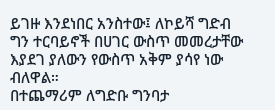ይገዙ እንደነበር አንስተው፤ ለኮይሻ ግድብ ግን ተርባይኖች በሀገር ውስጥ መመረታቸው እያደገ ያለውን የውስጥ አቅም ያሳየ ነው ብለዋል።
በተጨማሪም ለግድቡ ግንባታ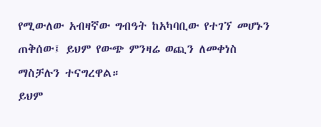የሚውለው አብዛኛው ግብዓት ከአካባቢው የተገኘ መሆኑን ጠቅሰው፤ ይህም የውጭ ምንዛሬ ወጪን ለመቀነስ ማስቻሉን ተናግረዋል።
ይህም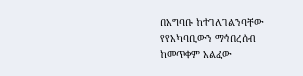በአግባቡ ከተገለገልንባቸው የየአካባቢውን ማኅበረሰብ ከመጥቀም አልፈው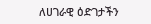ለሀገራዊ ዕድገታችን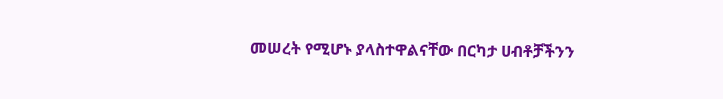መሠረት የሚሆኑ ያላስተዋልናቸው በርካታ ሀብቶቻችንን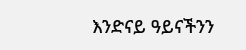እንድናይ ዓይናችንን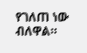የገለጠ ነው ብለዋል።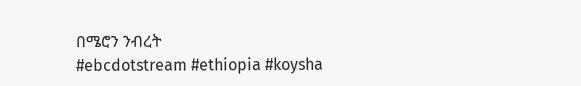በሜሮን ንብረት
#ebcdotstream #ethiopia #koysha